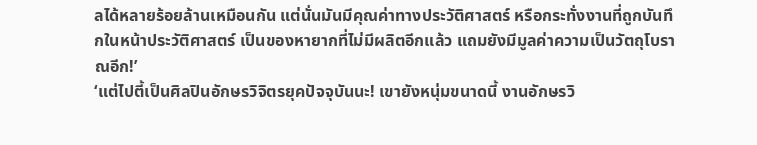ลได้หลายร้อยล้านเหมือนกัน แต่นั่นมันมีคุณค่าทางประวัติศาสตร์ หรือกระทั่งงานที่ถูกบันทึกในหน้าประวัติศาสตร์ เป็นของหายากที่ไม่มีผลิตอีกแล้ว แถมยังมีมูลค่าความเป็นวัตถุโบราณอีก!’
‘แต่ไปตี้เป็นศิลปินอักษรวิจิตรยุคปัจจุบันนะ! เขายังหนุ่มขนาดนี้ งานอักษรวิ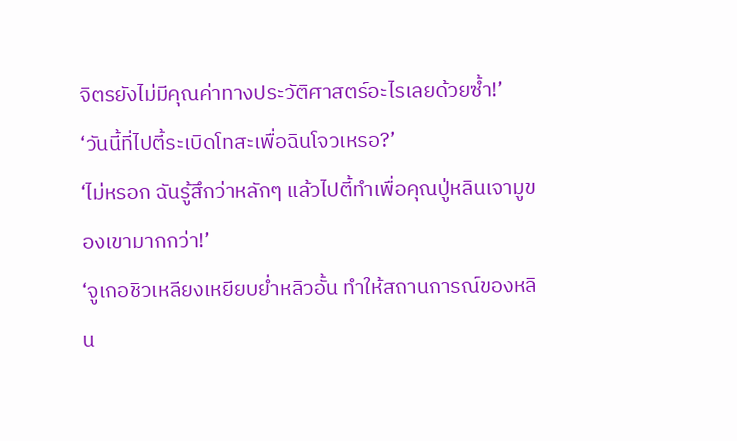จิตรยังไม่มีคุณค่าทางประวัติศาสตร์อะไรเลยด้วยซ้ำ!’
‘วันนี้ที่ไปตี้ระเบิดโทสะเพื่อฉินโจวเหรอ?’
‘ไม่หรอก ฉันรู้สึกว่าหลักๆ แล้วไปตี้ทำเพื่อคุณปู่หลินเจามูของเขามากกว่า!’
‘จูเกอชิวเหลียงเหยียบย่ำหลิวอั้น ทำให้สถานการณ์ของหลิน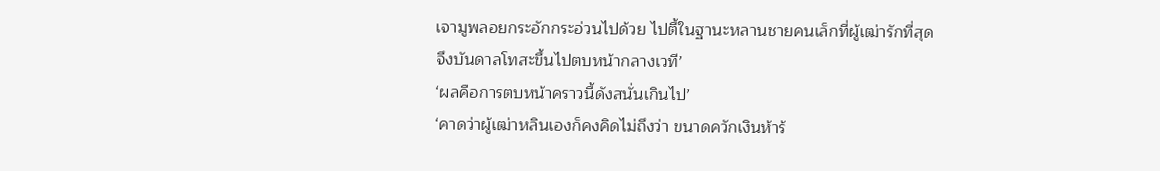เจามูพลอยกระอักกระอ่วนไปด้วย ไปตี้ในฐานะหลานชายคนเล็กที่ผู้เฒ่ารักที่สุด จึงบันดาลโทสะขึ้นไปตบหน้ากลางเวที’
‘ผลคือการตบหน้าคราวนี้ดังสนั่นเกินไป’
‘คาดว่าผู้เฒ่าหลินเองก็คงคิดไม่ถึงว่า ขนาดควักเงินห้าร้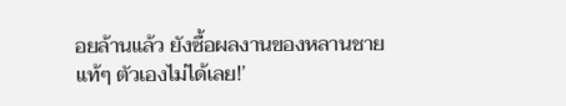อยล้านแล้ว ยังซื้อผลงานของหลานชายแท้ๆ ตัวเองไม่ได้เลย!’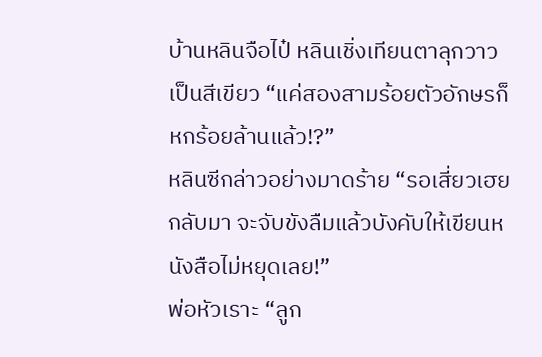บ้านหลินจือไป๋ หลินเชิ่งเทียนตาลุกวาวเป็นสีเขียว “แค่สองสามร้อยตัวอักษรก็หกร้อยล้านแล้ว!?”
หลินซีกล่าวอย่างมาดร้าย “รอเสี่ยวเฮยกลับมา จะจับขังลืมแล้วบังคับให้เขียนหนังสือไม่หยุดเลย!”
พ่อหัวเราะ “ลูก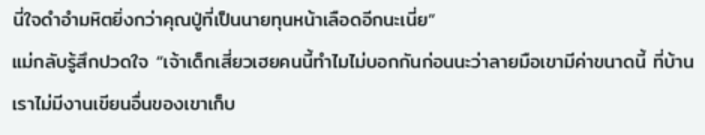นี่ใจดำอำมหิตยิ่งกว่าคุณปู่ที่เป็นนายทุนหน้าเลือดอีกนะเนี่ย”
แม่กลับรู้สึกปวดใจ “เจ้าเด็กเสี่ยวเฮยคนนี้ทำไมไม่บอกกันก่อนนะว่าลายมือเขามีค่าขนาดนี้ ที่บ้านเราไม่มีงานเขียนอื่นของเขาเก็บ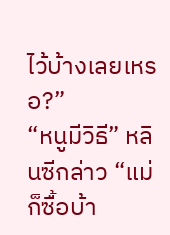ไว้บ้างเลยเหรอ?”
“หนูมีวิธี” หลินซีกล่าว “แม่ก็ซื้อบ้า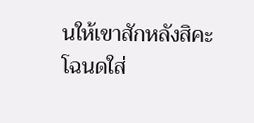นให้เขาสักหลังสิคะ โฉนดใส่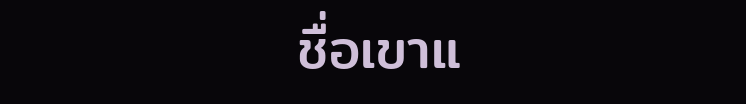ชื่อเขาแ